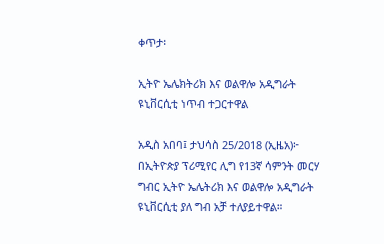ቀጥታ፡

ኢትዮ ኤሌክትሪክ እና ወልዋሎ አዲግራት ዩኒቨርሲቲ ነጥብ ተጋርተዋል

አዲስ አበባ፤ ታህሳስ 25/2018 (ኢዜአ)፦ በኢትዮጵያ ፕሪሚየር ሊግ የ13ኛ ሳምንት መርሃ ግብር ኢትዮ ኤሌትሪክ እና ወልዋሎ አዲግራት ዩኒቨርሲቲ ያለ ግብ አቻ ተለያይተዋል።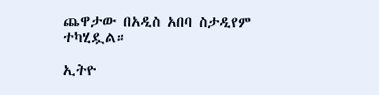ጨዋታው በአዲስ አበባ ስታዲየም ተካሂዷል።

ኢትዮ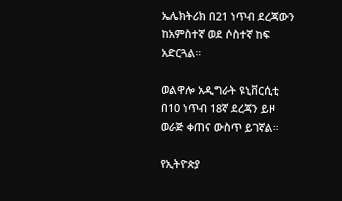ኤሌክትሪክ በ21 ነጥብ ደረጃውን ከአምስተኛ ወደ ሶስተኛ ከፍ አድርጓል።

ወልዋሎ አዲግራት ዩኒቨርሲቲ በ10 ነጥብ 18ኛ ደረጃን ይዞ ወራጅ ቀጠና ውስጥ ይገኛል።

የኢትዮጵያ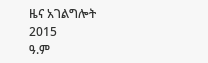ዜና አገልግሎት
2015
ዓ.ም